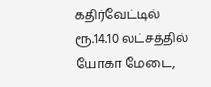கதிர்வேட்டில் ரூ.14.10 லட்சத்தில் யோகா மேடை,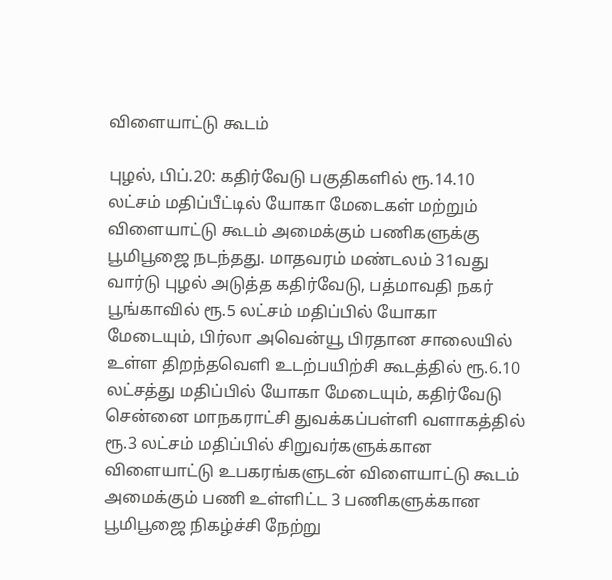விளையாட்டு கூடம்

புழல், பிப்.20: கதிர்வேடு பகுதிகளில் ரூ.14.10 லட்சம் மதிப்பீட்டில் யோகா மேடைகள் மற்றும் விளையாட்டு கூடம் அமைக்கும் பணிகளுக்கு பூமிபூஜை நடந்தது. மாதவரம் மண்டலம் 31வது வார்டு புழல் அடுத்த கதிர்வேடு, பத்மாவதி நகர் பூங்காவில் ரூ.5 லட்சம் மதிப்பில் யோகா மேடையும், பிர்லா அவென்யூ பிரதான சாலையில் உள்ள திறந்தவெளி உடற்பயிற்சி கூடத்தில் ரூ.6.10 லட்சத்து மதிப்பில் யோகா மேடையும், கதிர்வேடு சென்னை மாநகராட்சி துவக்கப்பள்ளி வளாகத்தில் ரூ.3 லட்சம் மதிப்பில் சிறுவர்களுக்கான விளையாட்டு உபகரங்களுடன் விளையாட்டு கூடம் அமைக்கும் பணி உள்ளிட்ட 3 பணிகளுக்கான பூமிபூஜை நிகழ்ச்சி நேற்று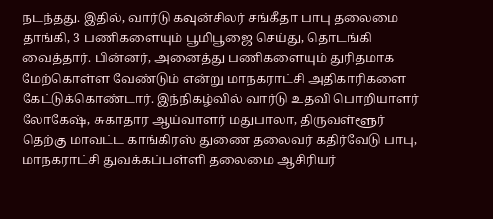நடந்தது. இதில், வார்டு கவுன்சிலர் சங்கீதா பாபு தலைமை தாங்கி, 3 பணிகளையும் பூமிபூஜை செய்து, தொடங்கி வைத்தார். பின்னர், அனைத்து பணிகளையும் துரிதமாக மேற்கொள்ள வேண்டும் என்று மாநகராட்சி அதிகாரிகளை கேட்டுக்கொண்டார். இந்நிகழ்வில் வார்டு உதவி பொறியாளர் லோகேஷ், சுகாதார ஆய்வாளர் மதுபாலா, திருவள்ளூர் தெற்கு மாவட்ட காங்கிரஸ் துணை தலைவர் கதிர்வேடு பாபு, மாநகராட்சி துவக்கப்பள்ளி தலைமை ஆசிரியர்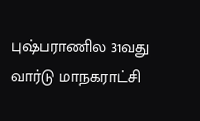புஷ்பராணில 31வது வார்டு மாநகராட்சி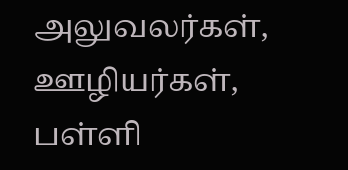அலுவலர்கள், ஊழியர்கள், பள்ளி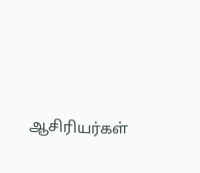ஆசிரியர்கள்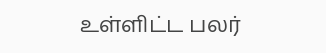உள்ளிட்ட பலர்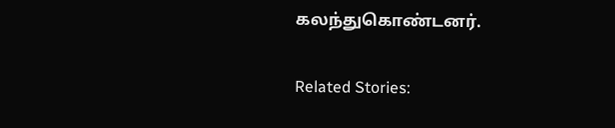கலந்துகொண்டனர்.

Related Stories: